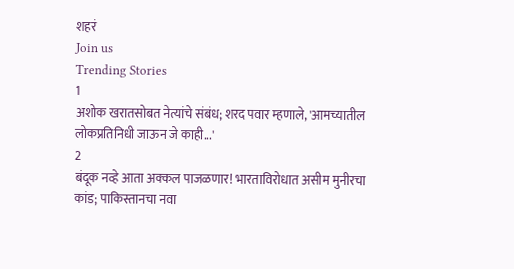शहरं
Join us
Trending Stories
1
अशोक खरातसोबत नेत्यांचे संबंध; शरद पवार म्हणाले, 'आमच्यातील लोकप्रतिनिधी जाऊन जे काही...'
2
बंदूक नव्हे आता अक्कल पाजळणार! भारताविरोधात असीम मुनीरचा कांड; पाकिस्तानचा नवा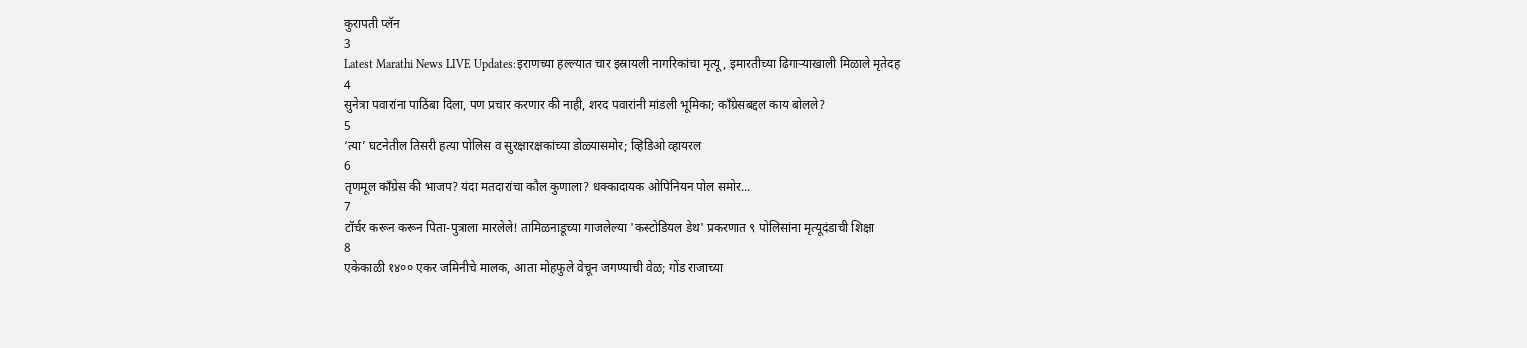कुरापती प्लॅन
3
Latest Marathi News LIVE Updates:इराणच्या हल्ल्यात चार इस्रायली नागरिकांचा मृत्यू, इमारतीच्या ढिगाऱ्याखाली मिळाले मृतेदह
4
सुनेत्रा पवारांना पाठिंबा दिला, पण प्रचार करणार की नाही, शरद पवारांनी मांडली भूमिका; काँग्रेसबद्दल काय बोलले?
5
‘त्या’ घटनेतील तिसरी हत्या पोलिस व सुरक्षारक्षकांच्या डोळ्यासमोर; व्हिडिओ व्हायरल
6
तृणमूल काँग्रेस की भाजप? यंदा मतदारांचा कौल कुणाला? धक्कादायक ओपिनियन पोल समोर...
7
टॉर्चर करून करून पिता-पुत्राला मारलेले! तामिळनाडूच्या गाजलेल्या 'कस्टोडियल डेथ' प्रकरणात ९ पोलिसांना मृत्यूदंडाची शिक्षा
8
एकेकाळी १४०० एकर जमिनीचे मालक, आता मोहफुले वेचून जगण्याची वेळ; गोंड राजाच्या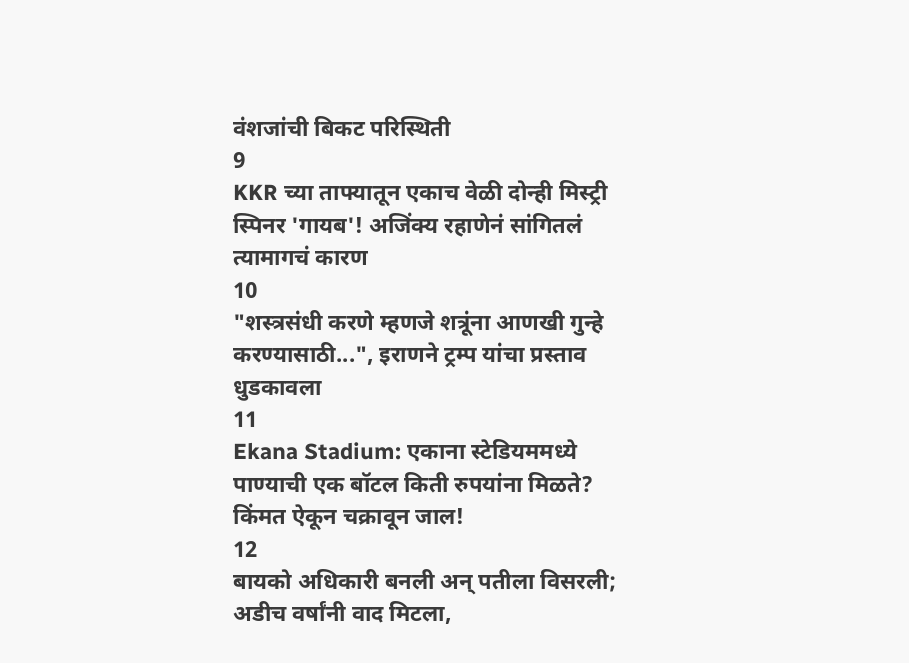वंशजांची बिकट परिस्थिती
9
KKR च्या ताफ्यातून एकाच वेळी दोन्ही मिस्ट्री स्पिनर 'गायब'! अजिंक्य रहाणेनं सांगितलं त्यामागचं कारण
10
"शस्त्रसंधी करणे म्हणजे शत्रूंना आणखी गुन्हे करण्यासाठी...", इराणने ट्रम्प यांचा प्रस्ताव धुडकावला
11
Ekana Stadium: एकाना स्टेडियममध्ये पाण्याची एक बॉटल किती रुपयांना मिळते? किंमत ऐकून चक्रावून जाल!
12
बायको अधिकारी बनली अन् पतीला विसरली; अडीच वर्षांनी वाद मिटला,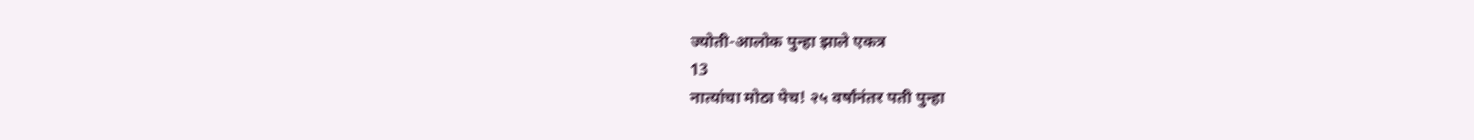ज्योती-आलोक पुन्हा झाले एकत्र
13
नात्यांचा मोठा पेच! २५ वर्षांनंतर पती पुन्हा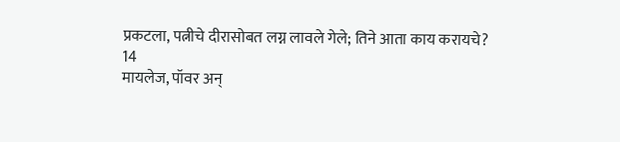प्रकटला, पत्नीचे दीरासोबत लग्न लावले गेले; तिने आता काय करायचे?
14
मायलेज, पॉवर अन्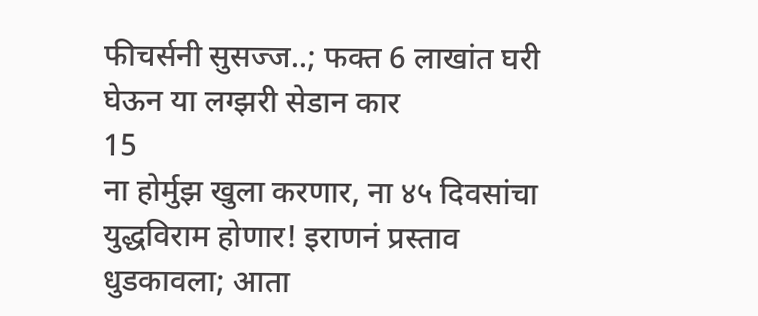फीचर्सनी सुसज्ज..; फक्त 6 लाखांत घरी घेऊन या लग्झरी सेडान कार
15
ना होर्मुझ खुला करणार, ना ४५ दिवसांचा युद्धविराम होणार! इराणनं प्रस्ताव धुडकावला; आता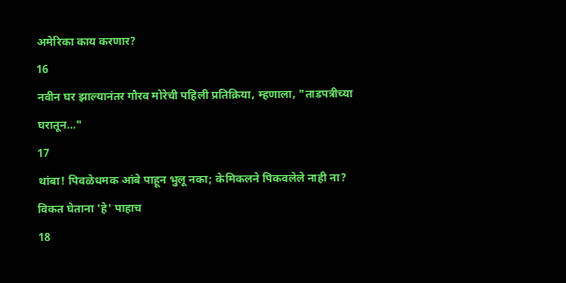अमेरिका काय करणार?
16
नवीन घर झाल्यानंतर गौरव मोरेची पहिली प्रतिक्रिया, म्हणाला, "ताडपत्रीच्या घरातून..."
17
थांबा! पिवळेधमक आंबे पाहून भुलू नका; केमिकलने पिकवलेले नाही ना? विकत घेताना 'हे' पाहाच
18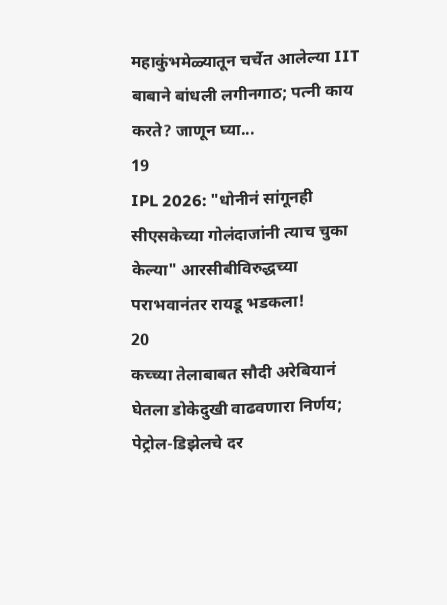महाकुंभमेळ्यातून चर्चेत आलेल्या IIT बाबाने बांधली लगीनगाठ; पत्नी काय करते? जाणून घ्या...
19
IPL 2026: "धोनीनं सांगूनही सीएसकेच्या गोलंदाजांनी त्याच चुका केल्या" आरसीबीविरुद्धच्या पराभवानंतर रायडू भडकला!
20
कच्च्या तेलाबाबत सौदी अरेबियानं घेतला डोकेदुखी वाढवणारा निर्णय; पेट्रोल-डिझेलचे दर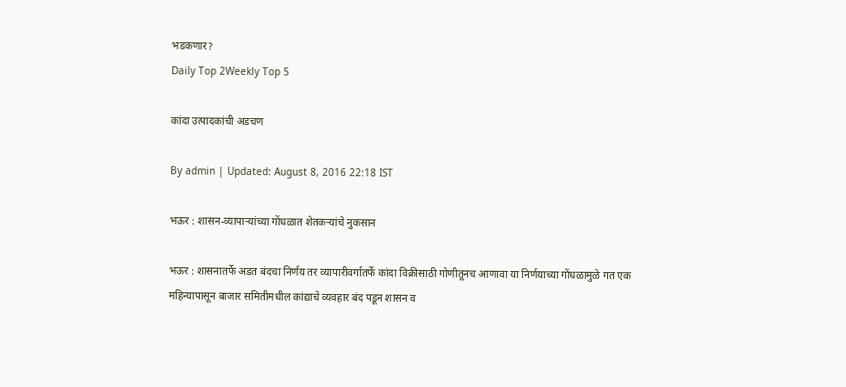भडकणार?
Daily Top 2Weekly Top 5

कांदा उत्पादकांची अडचण

By admin | Updated: August 8, 2016 22:18 IST

भऊर : शासन-व्यापाऱ्यांच्या गोंधळात शेतकऱ्यांचे नुकसान

भऊर : शासनातर्फे अडत बंदचा निर्णय तर व्यापारीवर्गातर्फे कांदा विक्रीसाठी गोणीतूनच आणावा या निर्णयाच्या गोंधळामुळे गत एक महिन्यापासून बाजार समितीमधील कांद्याचे व्यवहार बंद पडून शासन व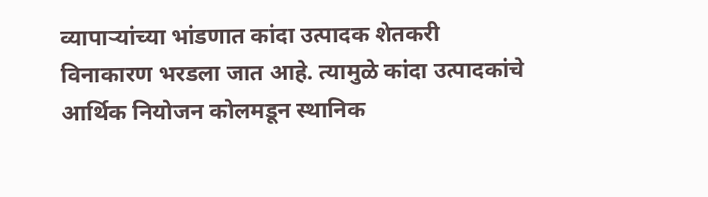व्यापाऱ्यांच्या भांडणात कांदा उत्पादक शेतकरी विनाकारण भरडला जात आहे. त्यामुळे कांदा उत्पादकांचे आर्थिक नियोजन कोलमडून स्थानिक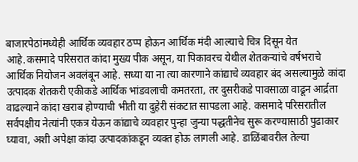बाजारपेठांमध्येही आर्थिक व्यवहार ठप्प होऊन आर्थिक मंदी आल्याचे चित्र दिसून येत आहे.कसमादे परिसरात कांदा मुख्य पीक असून, या पिकावरच येथील शेतकऱ्यांचे वर्षभराचे आर्थिक नियोजन अवलंबून आहे. सध्या या ना त्या कारणाने कांद्याचे व्यवहार बंद असल्यामुळे कांदा उत्पादक शेतकरी एकीकडे आर्थिक भांडवलाची कमतरता, तर दुसरीकडे पावसाळा वाढून आर्द्रता वाढल्याने कांदा खराब होण्याची भीती या दुहेरी संकटात सापडला आहे. कसमादे परिसरातील सर्वपक्षीय नेत्यांनी एकत्र येऊन कांद्याचे व्यवहार पुन्हा जुन्या पद्धतीनेच सुरू करण्यासाठी पुढाकार घ्यावा, अशी अपेक्षा कांदा उत्पादकांकडून व्यक्त होऊ लागली आहे. डाळिंबावरील तेल्या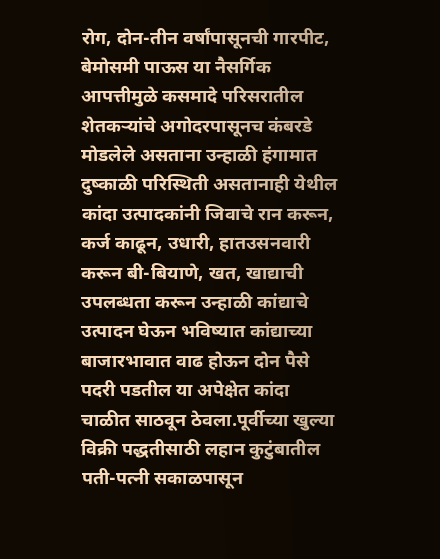रोग, दोन-तीन वर्षांपासूनची गारपीट, बेमोसमी पाऊस या नैसर्गिक आपत्तीमुळे कसमादे परिसरातील शेतकऱ्यांचे अगोदरपासूनच कंबरडे मोडलेले असताना उन्हाळी हंगामात दुष्काळी परिस्थिती असतानाही येथील कांदा उत्पादकांनी जिवाचे रान करून, कर्ज काढून, उधारी, हातउसनवारी करून बी-बियाणे, खत, खाद्याची उपलब्धता करून उन्हाळी कांद्याचे उत्पादन घेऊन भविष्यात कांद्याच्या बाजारभावात वाढ होऊन दोन पैसे पदरी पडतील या अपेक्षेत कांदा चाळीत साठवून ठेवला.पूर्वीच्या खुल्या विक्री पद्धतीसाठी लहान कुटुंबातील पती-पत्नी सकाळपासून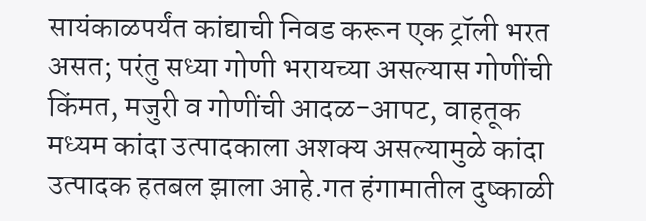सायंकाळपर्यंत कांद्याची निवड करून एक ट्रॉली भरत असत; परंतु सध्या गोणी भरायच्या असल्यास गोणींची किंमत, मजुरी व गोणींची आदळ-आपट, वाहतूक मध्यम कांदा उत्पादकाला अशक्य असल्यामुळे कांदा उत्पादक हतबल झाला आहे.गत हंगामातील दुष्काळी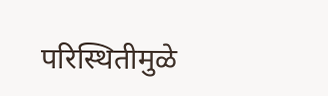परिस्थितीमुळे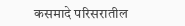कसमादे परिसरातील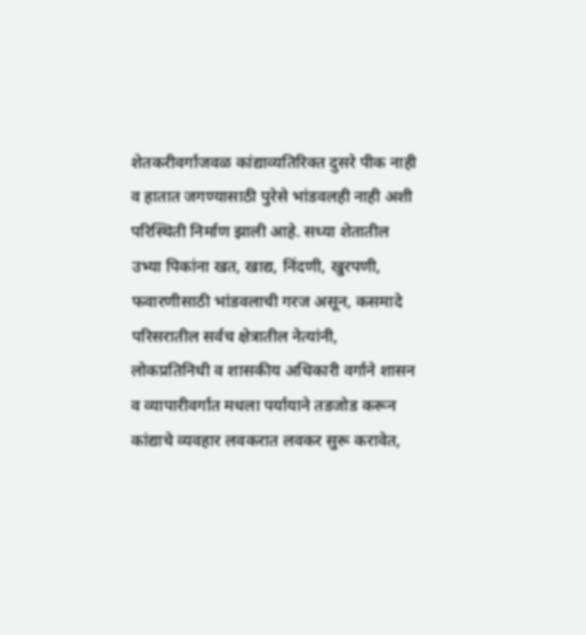शेतकरीवर्गाजवळ कांद्याव्यतिरिक्त दुसरे पीक नाही व हातात जगण्यासाठी पुरेसे भांडवलही नाही अशी परिस्थिती निर्माण झाली आहे. सध्या शेतातील उभ्या पिकांना खत, खाद्य, निंदणी, खुरपणी, फवारणीसाठी भांडवलाची गरज असून, कसमादे परिसरातील सर्वच क्षेत्रातील नेत्यांनी, लोकप्रतिनिधी व शासकीय अधिकारी वर्गाने शासन व व्यापारीवर्गात मधला पर्यायाने तडजोड करून कांद्याचे व्यवहार लवकरात लवकर सुरू करावेत,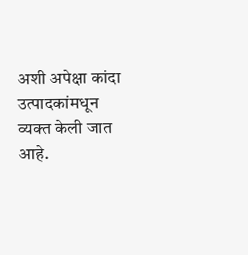अशी अपेक्षा कांदा उत्पादकांमधून व्यक्त केली जात आहे.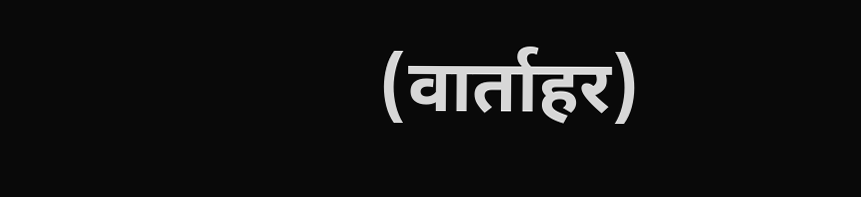(वार्ताहर)